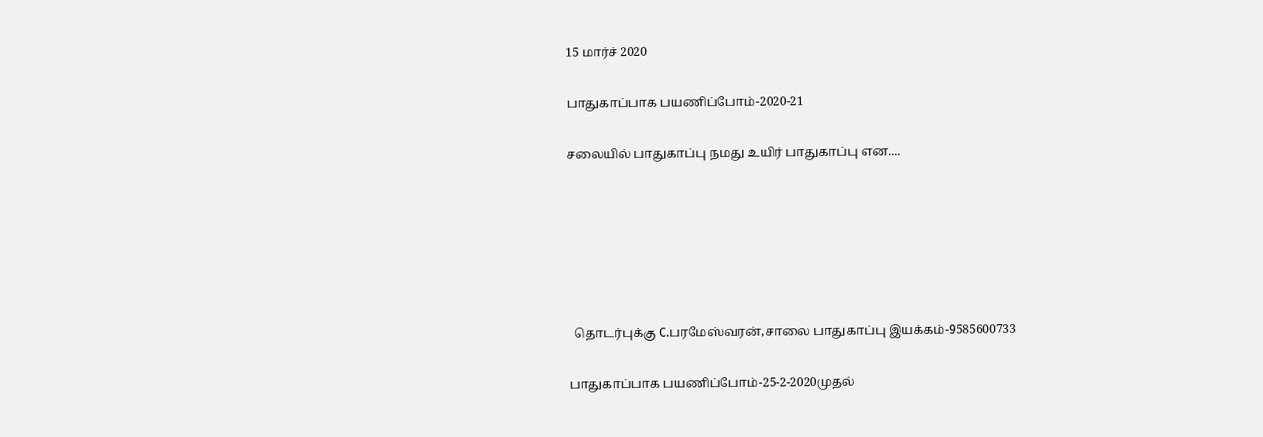15 மார்ச் 2020

பாதுகாப்பாக பயணிப்போம்-2020-21

சலையில் பாதுகாப்பு நமது உயிர் பாதுகாப்பு என....






  தொடர்புக்கு C.பரமேஸ்வரன்,சாலை பாதுகாப்பு இயக்கம்-9585600733

பாதுகாப்பாக பயணிப்போம்-25-2-2020முதல்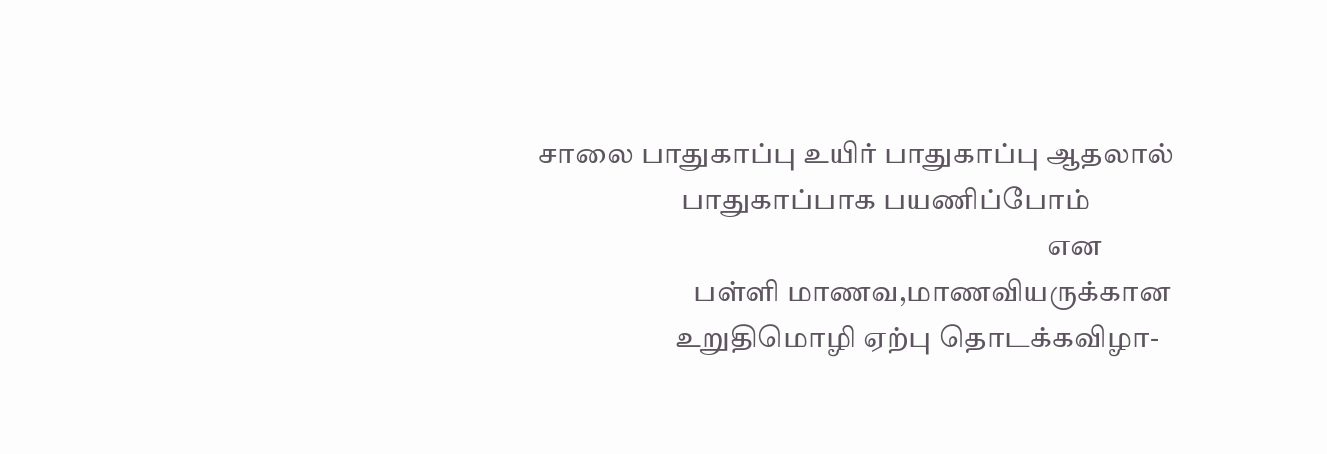சாலை பாதுகாப்பு உயிர் பாதுகாப்பு ஆதலால்
                         பாதுகாப்பாக பயணிப்போம்
                                                                                         என
                           பள்ளி மாணவ,மாணவியருக்கான
                        உறுதிமொழி ஏற்பு தொடக்கவிழா-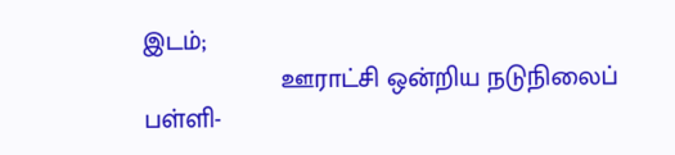இடம்;
                   ஊராட்சி ஒன்றிய நடுநிலைப் பள்ளி-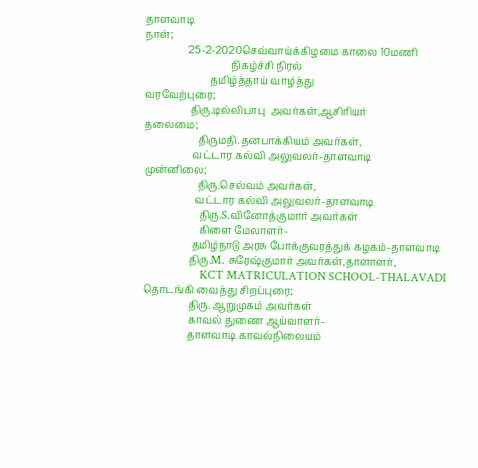தாளவாடி
நாள்;
                 25-2-2020செவ்வாய்க்கிழமை காலை 10மணி
                                  நிகழ்ச்சி நிரல்
                          தமிழ்த்தாய் வாழ்த்து
வரவேற்புரை;
                  திரு.டில்லிபாபு  அவர்கள்,ஆசிரியர்
தலைமை;
                     திருமதி.தனபாக்கியம் அவர்கள்,
                   வட்டார கல்வி அலுவலர்-தாளவாடி
முன்னிலை;
                     திரு.செல்வம் அவர்கள்,
                    வட்டார கல்வி அலுவலர்-தாளவாடி
                      திரு.S.வினோத்குமார் அவர்கள்
                      கிளை மேலாளர்-
                   தமிழ்நாடு அரசு போக்குவரத்துக் கழகம்-தாளவாடி
                  திரு.M. சுரேஷ்குமார் அவர்கள்,தாளாளர்,
                   KCT MATRICULATION SCHOOL-THALAVADI
தொடங்கி வைத்து சிறப்புரை;
                  திரு. ஆறுமுகம் அவர்கள்
                  காவல் துணை ஆய்வாளர்-
                  தாளவாடி காவல்நிலையம்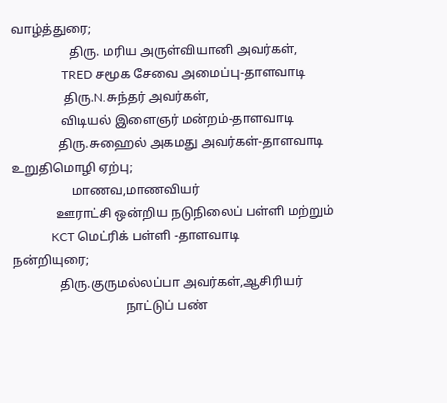வாழ்த்துரை;
                   திரு. மரிய அருள்வியானி அவர்கள்,
                 TRED சமூக சேவை அமைப்பு-தாளவாடி
                 திரு.N.சுந்தர் அவர்கள்,
                விடியல் இளைஞர் மன்றம்-தாளவாடி
               திரு.சுஹைல் அகமது அவர்கள்-தாளவாடி
உறுதிமொழி ஏற்பு;
                   மாணவ,மாணவியர்
              ஊராட்சி ஒன்றிய நடுநிலைப் பள்ளி மற்றும்
             KCT மெட்ரிக் பள்ளி -தாளவாடி
நன்றியுரை;
               திரு.குருமல்லப்பா அவர்கள்,ஆசிரியர்
                                    நாட்டுப் பண்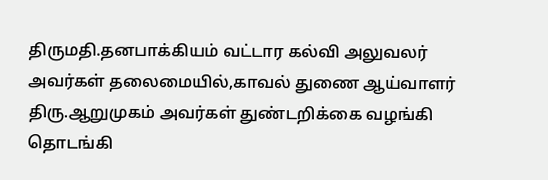திருமதி.தனபாக்கியம் வட்டார கல்வி அலுவலர் அவர்கள் தலைமையில்,காவல் துணை ஆய்வாளர் திரு.ஆறுமுகம் அவர்கள் துண்டறிக்கை வழங்கி தொடங்கி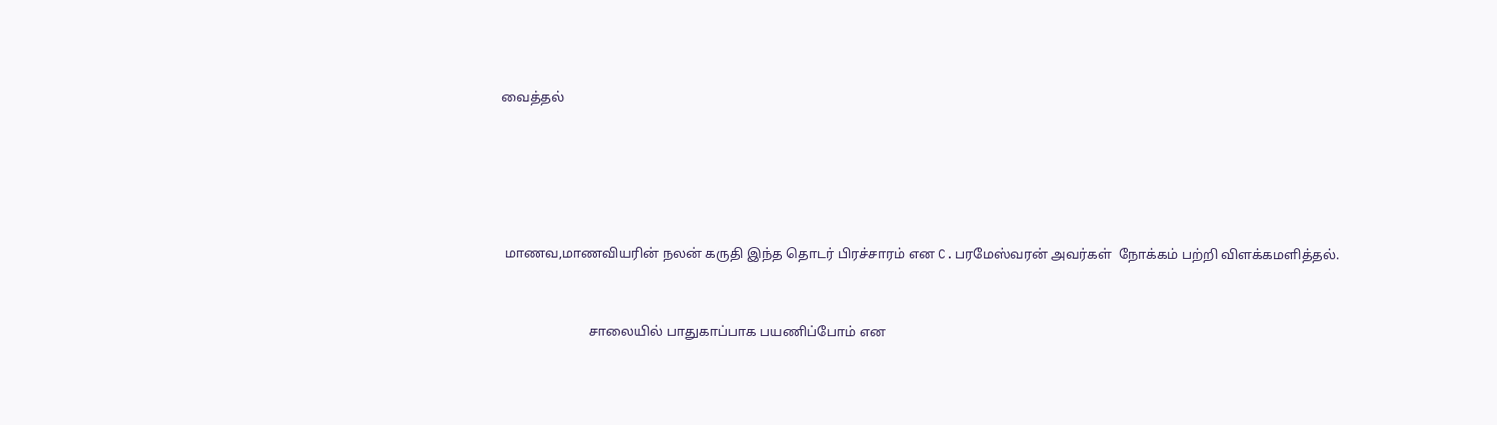வைத்தல்





 மாணவ,மாணவியரின் நலன் கருதி இந்த தொடர் பிரச்சாரம் என C.பரமேஸ்வரன் அவர்கள்  நோக்கம் பற்றி விளக்கமளித்தல்.


                          சாலையில் பாதுகாப்பாக பயணிப்போம் என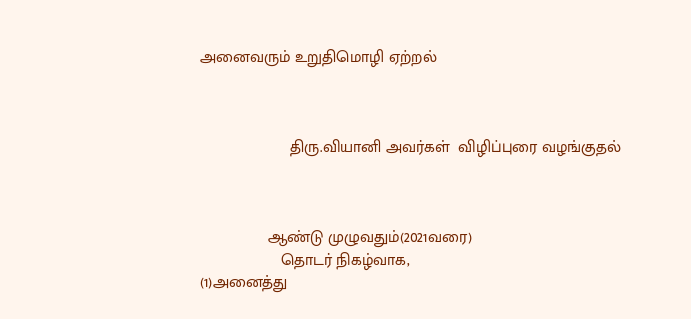அனைவரும் உறுதிமொழி ஏற்றல்



                    திரு.வியானி அவர்கள்  விழிப்புரை வழங்குதல்



               ஆண்டு முழுவதும்(2021வரை)
                  தொடர் நிகழ்வாக,
(1)அனைத்து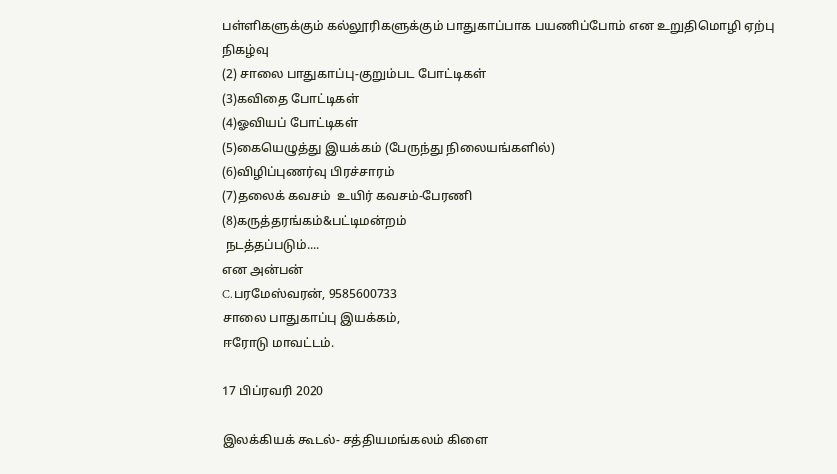பள்ளிகளுக்கும் கல்லூரிகளுக்கும் பாதுகாப்பாக பயணிப்போம் என உறுதிமொழி ஏற்பு நிகழ்வு
(2) சாலை பாதுகாப்பு-குறும்பட போட்டிகள்
(3)கவிதை போட்டிகள்
(4)ஓவியப் போட்டிகள்
(5)கையெழுத்து இயக்கம் (பேருந்து நிலையங்களில்)
(6)விழிப்புணர்வு பிரச்சாரம்
(7)தலைக் கவசம்  உயிர் கவசம்-பேரணி
(8)கருத்தரங்கம்&பட்டிமன்றம்
 நடத்தப்படும்....
என அன்பன்
C.பரமேஸ்வரன், 9585600733
சாலை பாதுகாப்பு இயக்கம்,
ஈரோடு மாவட்டம்.

17 பிப்ரவரி 2020

இலக்கியக் கூடல்- சத்தியமங்கலம் கிளை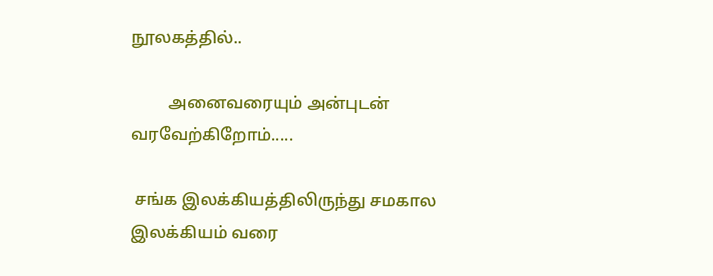நூலகத்தில்..

         அனைவரையும் அன்புடன் வரவேற்கிறோம்.....

 சங்க இலக்கியத்திலிருந்து சமகால இலக்கியம் வரை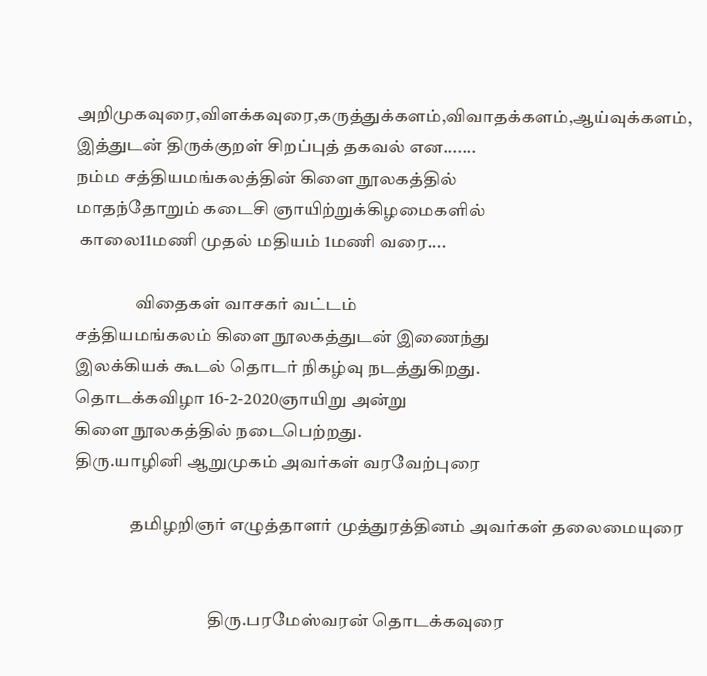அறிமுகவுரை,விளக்கவுரை,கருத்துக்களம்,விவாதக்களம்,ஆய்வுக்களம்,
இத்துடன் திருக்குறள் சிறப்புத் தகவல் என.......
நம்ம சத்தியமங்கலத்தின் கிளை நூலகத்தில்
மாதந்தோறும் கடைசி ஞாயிற்றுக்கிழமைகளில்
 காலை11மணி முதல் மதியம் 1மணி வரை....

                 விதைகள் வாசகர் வட்டம்
சத்தியமங்கலம் கிளை நூலகத்துடன் இணைந்து
இலக்கியக் கூடல் தொடர் நிகழ்வு நடத்துகிறது.
தொடக்கவிழா 16-2-2020ஞாயிறு அன்று
கிளை நூலகத்தில் நடைபெற்றது.
திரு.யாழினி ஆறுமுகம் அவர்கள் வரவேற்புரை

                தமிழறிஞர் எழுத்தாளர் முத்துரத்தினம் அவர்கள் தலைமையுரை


                                      திரு.பரமேஸ்வரன் தொடக்கவுரை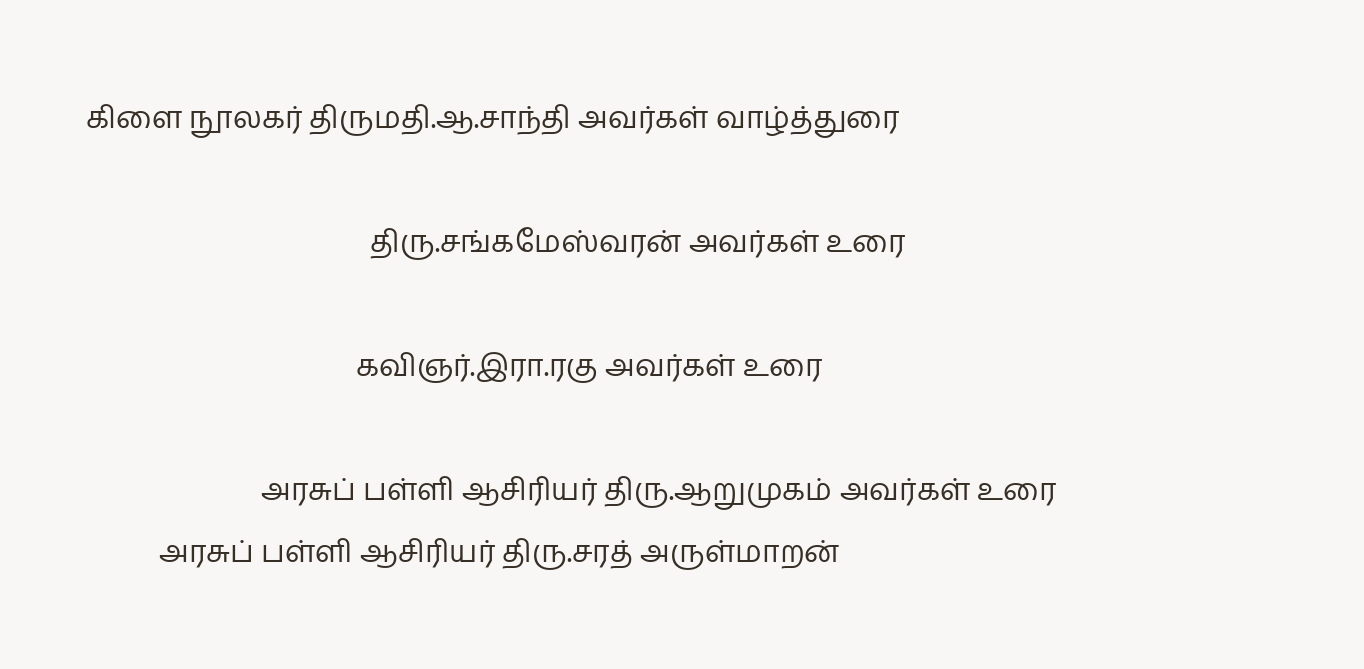கிளை நூலகர் திருமதி.ஆ.சாந்தி அவர்கள் வாழ்த்துரை

                                       திரு.சங்கமேஸ்வரன் அவர்கள் உரை

                                     கவிஞர்.இரா.ரகு அவர்கள் உரை

                        அரசுப் பள்ளி ஆசிரியர் திரு.ஆறுமுகம் அவர்கள் உரை
          அரசுப் பள்ளி ஆசிரியர் திரு.சரத் அருள்மாறன்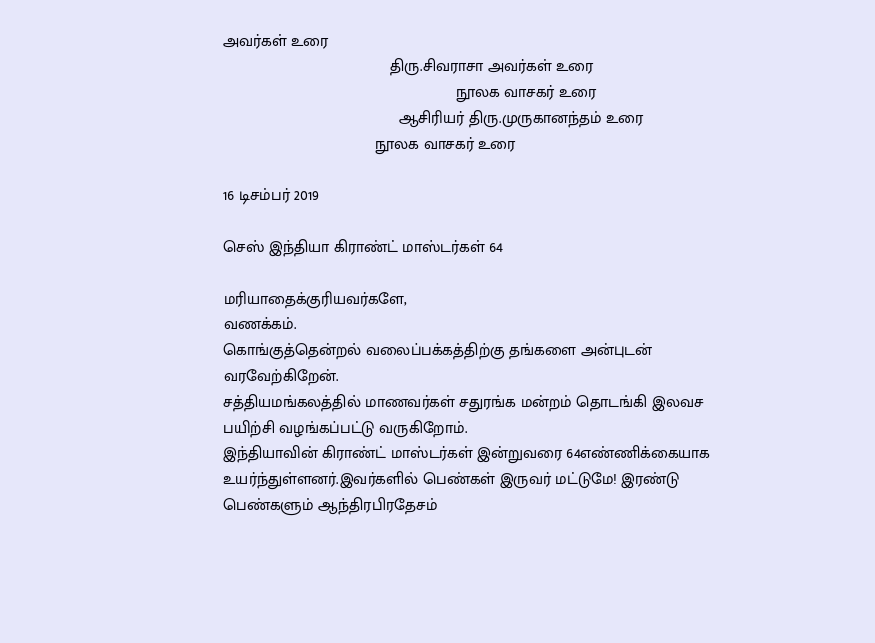அவர்கள் உரை
                                     திரு.சிவராசா அவர்கள் உரை
                                                    நூலக வாசகர் உரை
                                       ஆசிரியர் திரு.முருகானந்தம் உரை
                                  நூலக வாசகர் உரை

16 டிசம்பர் 2019

செஸ் இந்தியா கிராண்ட் மாஸ்டர்கள் 64

மரியாதைக்குரியவர்களே,
வணக்கம்.
கொங்குத்தென்றல் வலைப்பக்கத்திற்கு தங்களை அன்புடன் வரவேற்கிறேன்.
சத்தியமங்கலத்தில் மாணவர்கள் சதுரங்க மன்றம் தொடங்கி இலவச பயிற்சி வழங்கப்பட்டு வருகிறோம்.
இந்தியாவின் கிராண்ட் மாஸ்டர்கள் இன்றுவரை 64எண்ணிக்கையாக உயர்ந்துள்ளனர்.இவர்களில் பெண்கள் இருவர் மட்டுமே! இரண்டு பெண்களும் ஆந்திரபிரதேசம்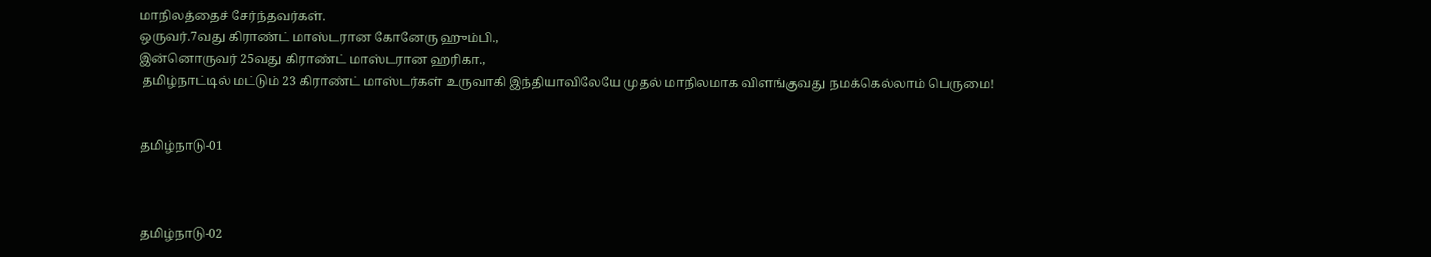மாநிலத்தைச் சேர்ந்தவர்கள்.
ஒருவர்.7வது கிராண்ட் மாஸ்டரான கோனேரு ஹும்பி.,
இன்னொருவர் 25வது கிராண்ட் மாஸ்டரான ஹரிகா.,
 தமிழ்நாட்டில் மட்டும் 23 கிராண்ட் மாஸ்டர்கள் உருவாகி இந்தியாவிலேயே முதல் மாநிலமாக விளங்குவது நமக்கெல்லாம் பெருமை!


தமிழ்நாடு-01



தமிழ்நாடு-02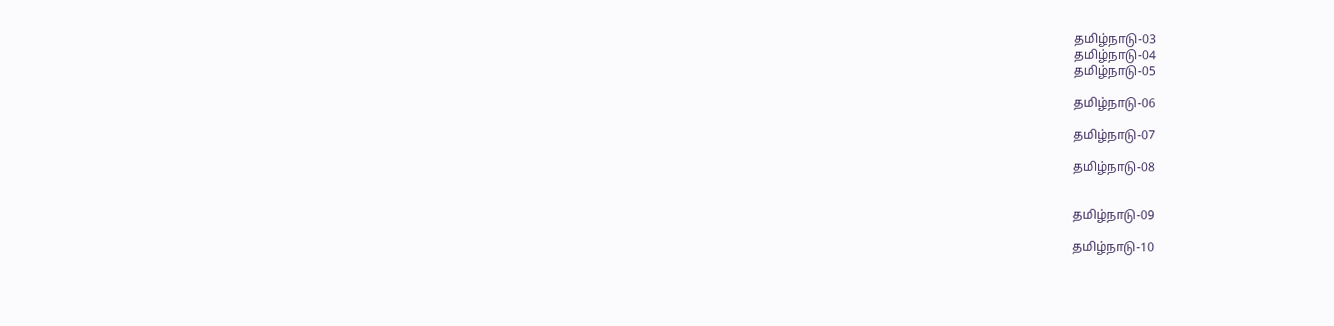தமிழ்நாடு-03
தமிழ்நாடு-04
தமிழ்நாடு-05

தமிழ்நாடு-06

தமிழ்நாடு-07

தமிழ்நாடு-08


தமிழ்நாடு-09

தமிழ்நாடு-10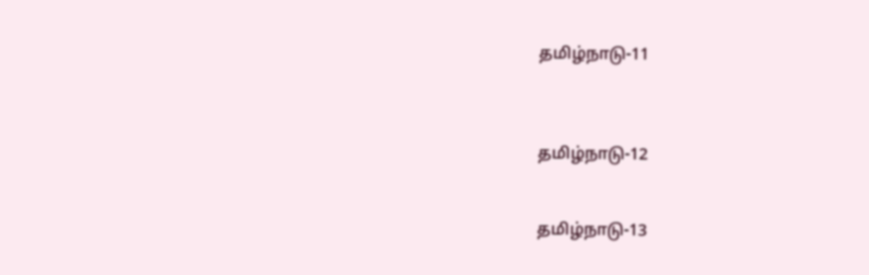தமிழ்நாடு-11



தமிழ்நாடு-12


தமிழ்நாடு-13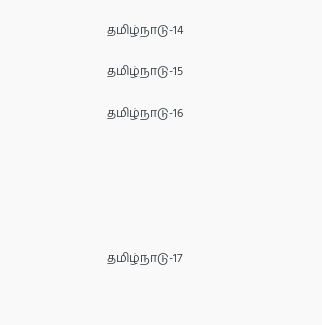தமிழ்நாடு-14

தமிழ்நாடு-15

தமிழ்நாடு-16






தமிழ்நாடு-17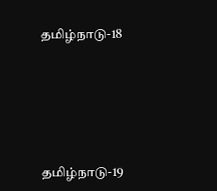தமிழ்நாடு-18





தமிழ்நாடு-19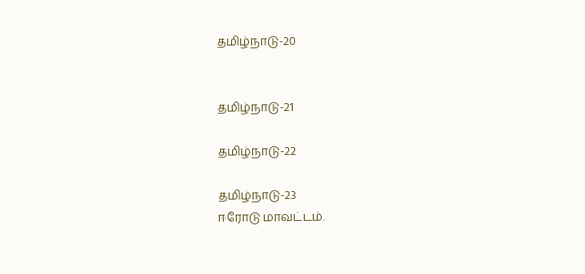தமிழ்நாடு-20


தமிழ்நாடு-21

தமிழ்நாடு-22

தமிழ்நாடு-23
ஈரோடு மாவட்டம்.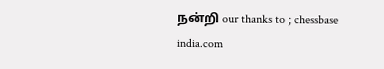நன்றி our thanks to ; chessbase india.com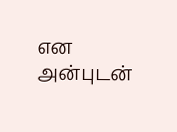என அன்புடன்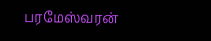பரமேஸ்வரன்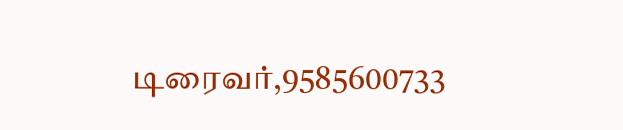டிரைவர்,9585600733